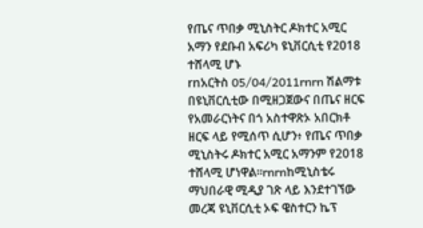የጤና ጥበቃ ሚኒስትር ዶክተር አሚር አማን የደቡብ አፍሪካ ዩኒቨርሲቲ የ2018 ተሸላሚ ሆኑ
rnአርትስ 05/04/2011rnrn ሽልማቱ በዩኒቨርሲቲው በሚዘጋጀውና በጤና ዘርፍ የአመራርነትና በጎ አስተዋጽኦ አበርክቶ ዘርፍ ላይ የሚሰጥ ሲሆን፥ የጤና ጥበቃ ሚኒስትሩ ዶክተር አሚር አማንም የ2018 ተሸላሚ ሆነዋል፡፡rnrnከሚኒስቴሩ ማህበራዊ ሚዲያ ገጽ ላይ እንደተገኘው መረጃ ዩኒቨርሲቲ ኦፍ ዌስተርን ኬፕ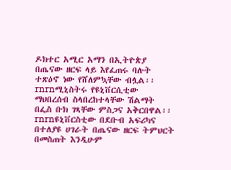ዶክተር አሚር አማን በኢትዮጵያ በጤናው ዘርፍ ላይ እየፈጠሩ ባሉት ተጽዕኖ ነው የሸለምኳቸው ብሏል፡፡rnrnሚኒስትሩ የዩኒቨርሲቲው ማህበረሰብ ስላበረከተላቸው ሽልማት በፌስ ቡክ ገጻቸው ምስጋና አቅርበዋል፡፡rnrnዩኒቨርስቲው በደቡብ አፍሪካና በተለያዩ ሀገራት በጤናው ዘርፍ ትምህርት በመስጠት እንዲሁም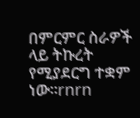በምርምር ስራዎች ላይ ትኩረት የሚያደርግ ተቋም ነው፡፡rnrn